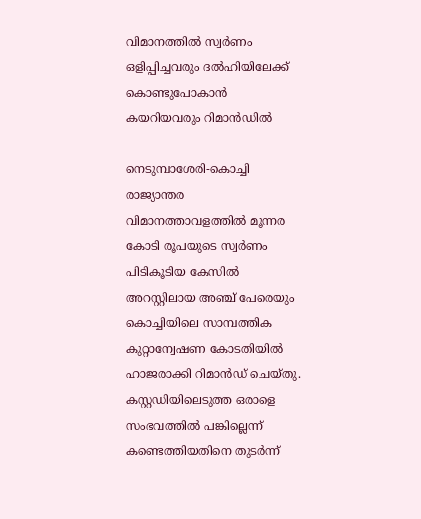വിമാനത്തില്‍ സ്വര്‍ണം ഒളിപ്പിച്ചവരും ദല്‍ഹിയിലേക്ക് കൊണ്ടുപോകാന്‍ കയറിയവരും റിമാന്‍ഡില്‍

നെടുമ്പാശേരി-കൊച്ചി രാജ്യാന്തര വിമാനത്താവളത്തില്‍ മൂന്നര കോടി രൂപയുടെ സ്വര്‍ണം പിടികൂടിയ കേസില്‍ അറസ്റ്റിലായ അഞ്ച് പേരെയും കൊച്ചിയിലെ സാമ്പത്തിക കുറ്റാന്വേഷണ കോടതിയില്‍ ഹാജരാക്കി റിമാന്‍ഡ് ചെയ്തു. കസ്റ്റഡിയിലെടുത്ത ഒരാളെ സംഭവത്തില്‍ പങ്കില്ലെന്ന് കണ്ടെത്തിയതിനെ തുടര്‍ന്ന്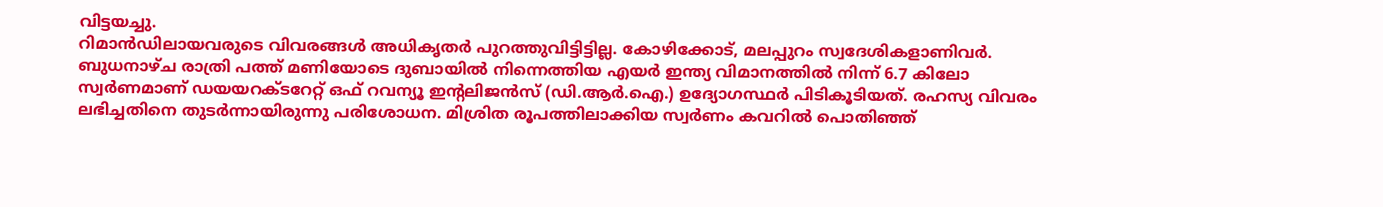വിട്ടയച്ചു.
റിമാന്‍ഡിലായവരുടെ വിവരങ്ങള്‍ അധികൃതര്‍ പുറത്തുവിട്ടിട്ടില്ല. കോഴിക്കോട്, മലപ്പുറം സ്വദേശികളാണിവര്‍. ബുധനാഴ്ച രാത്രി പത്ത് മണിയോടെ ദുബായില്‍ നിന്നെത്തിയ എയര്‍ ഇന്ത്യ വിമാനത്തില്‍ നിന്ന് 6.7 കിലോ സ്വര്‍ണമാണ് ഡയയറക്ടറേറ്റ് ഒഫ് റവന്യൂ ഇന്റലിജന്‍സ് (ഡി.ആര്‍.ഐ.) ഉദ്യോഗസ്ഥര്‍ പിടികൂടിയത്. രഹസ്യ വിവരം ലഭിച്ചതിനെ തുടര്‍ന്നായിരുന്നു പരിശോധന. മിശ്രിത രൂപത്തിലാക്കിയ സ്വര്‍ണം കവറില്‍ പൊതിഞ്ഞ്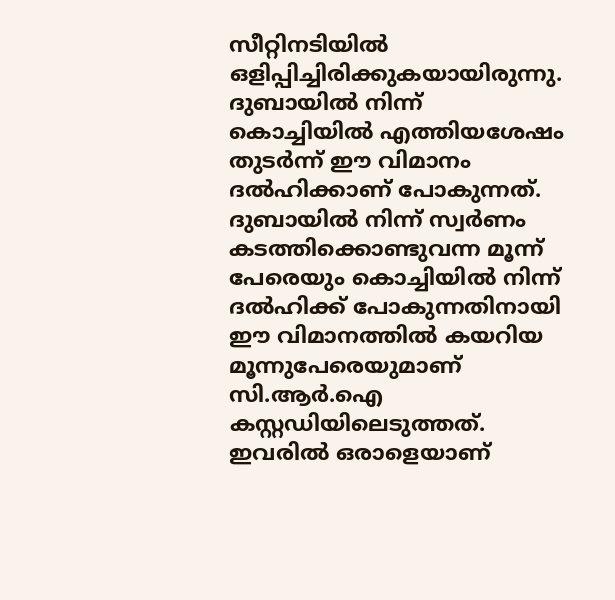സീറ്റിനടിയില്‍ ഒളിപ്പിച്ചിരിക്കുകയായിരുന്നു. ദുബായില്‍ നിന്ന് കൊച്ചിയില്‍ എത്തിയശേഷം തുടര്‍ന്ന് ഈ വിമാനം ദല്‍ഹിക്കാണ് പോകുന്നത്.
ദുബായില്‍ നിന്ന് സ്വര്‍ണം കടത്തിക്കൊണ്ടുവന്ന മൂന്ന് പേരെയും കൊച്ചിയില്‍ നിന്ന് ദല്‍ഹിക്ക് പോകുന്നതിനായി ഈ വിമാനത്തില്‍ കയറിയ മൂന്നുപേരെയുമാണ് സി.ആര്‍.ഐ കസ്റ്റഡിയിലെടുത്തത്. ഇവരില്‍ ഒരാളെയാണ്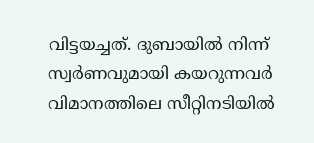വിട്ടയച്ചത്. ദുബായില്‍ നിന്ന് സ്വര്‍ണവുമായി കയറുന്നവര്‍ വിമാനത്തിലെ സീറ്റിനടിയില്‍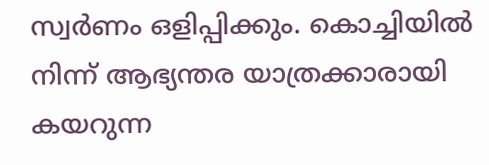സ്വര്‍ണം ഒളിപ്പിക്കും. കൊച്ചിയില്‍ നിന്ന് ആഭ്യന്തര യാത്രക്കാരായി കയറുന്ന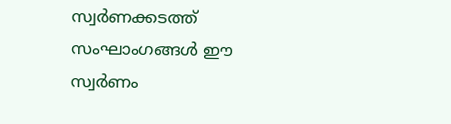സ്വര്‍ണക്കടത്ത് സംഘാംഗങ്ങള്‍ ഈ സ്വര്‍ണം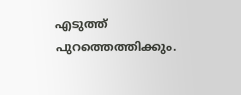എടുത്ത് പുറത്തെത്തിക്കും.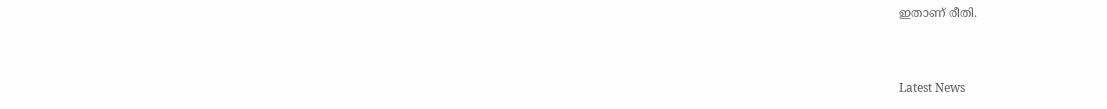ഇതാണ് രീതി.



Latest News